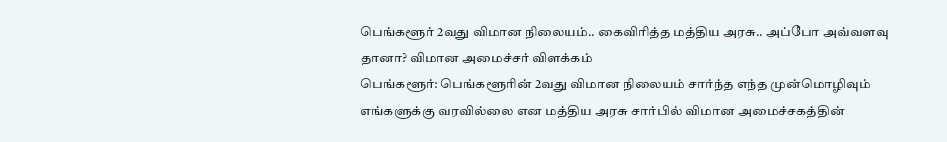பெங்களூர் 2வது விமான நிலையம்.. கைவிரித்த மத்திய அரசு.. அப்போ அவ்வளவு தானா? விமான அமைச்சர் விளக்கம்
பெங்களூர்: பெங்களூரின் 2வது விமான நிலையம் சார்ந்த எந்த முன்மொழிவும் எங்களுக்கு வரவில்லை என மத்திய அரசு சார்பில் விமான அமைச்சகத்தின்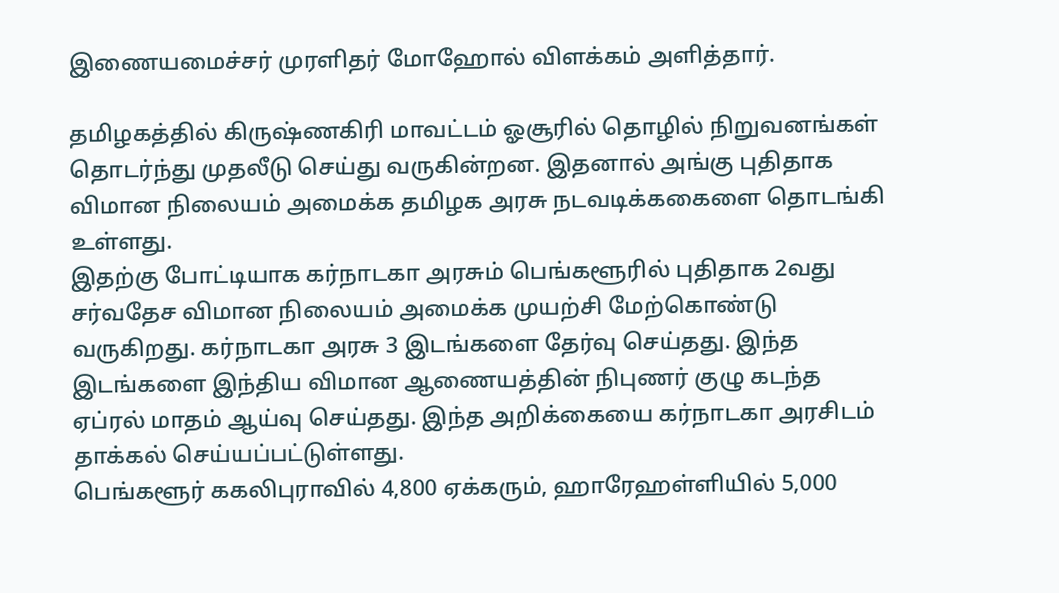இணையமைச்சர் முரளிதர் மோஹோல் விளக்கம் அளித்தார்.

தமிழகத்தில் கிருஷ்ணகிரி மாவட்டம் ஓசூரில் தொழில் நிறுவனங்கள் தொடர்ந்து முதலீடு செய்து வருகின்றன. இதனால் அங்கு புதிதாக விமான நிலையம் அமைக்க தமிழக அரசு நடவடிக்ககைளை தொடங்கி உள்ளது.
இதற்கு போட்டியாக கர்நாடகா அரசும் பெங்களூரில் புதிதாக 2வது சர்வதேச விமான நிலையம் அமைக்க முயற்சி மேற்கொண்டு வருகிறது. கர்நாடகா அரசு 3 இடங்களை தேர்வு செய்தது. இந்த இடங்களை இந்திய விமான ஆணையத்தின் நிபுணர் குழு கடந்த ஏப்ரல் மாதம் ஆய்வு செய்தது. இந்த அறிக்கையை கர்நாடகா அரசிடம் தாக்கல் செய்யப்பட்டுள்ளது.
பெங்களூர் ககலிபுராவில் 4,800 ஏக்கரும், ஹாரேஹள்ளியில் 5,000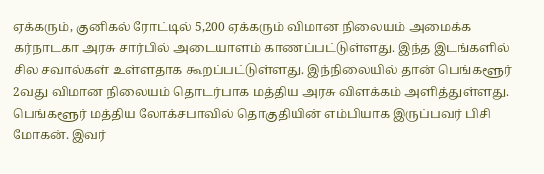ஏக்கரும், குனிகல் ரோட்டில் 5,200 ஏக்கரும் விமான நிலையம் அமைக்க கர்நாடகா அரசு சார்பில் அடையாளம் காணப்பட்டுள்ளது. இந்த இடங்களில் சில சவால்கள் உள்ளதாக கூறப்பட்டுள்ளது. இந்நிலையில் தான் பெங்களூர் 2வது விமான நிலையம் தொடர்பாக மத்திய அரசு விளக்கம் அளித்துள்ளது.
பெங்களூர் மத்திய லோக்சபாவில் தொகுதியின் எம்பியாக இருப்பவர் பிசி மோகன். இவர்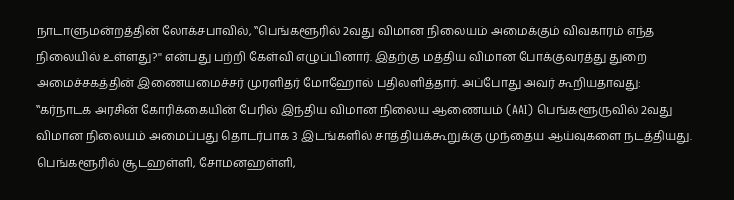நாடாளுமன்றத்தின் லோக்சபாவில், ‛‛பெங்களூரில் 2வது விமான நிலையம் அமைக்கும் விவகாரம் எந்த நிலையில் உள்ளது?'' என்பது பற்றி கேள்வி எழுப்பினார். இதற்கு மத்திய விமான போக்குவரத்து துறை அமைச்சகத்தின் இணையமைச்சர் முரளிதர் மோஹோல் பதிலளித்தார். அப்போது அவர் கூறியதாவது:
‛‛கர்நாடக அரசின் கோரிக்கையின் பேரில் இந்திய விமான நிலைய ஆணையம் (AAI) பெங்களூருவில் 2வது விமான நிலையம் அமைப்பது தொடர்பாக 3 இடங்களில் சாத்தியக்கூறுக்கு முந்தைய ஆய்வுகளை நடத்தியது. பெங்களூரில் சூடஹள்ளி, சோமனஹள்ளி,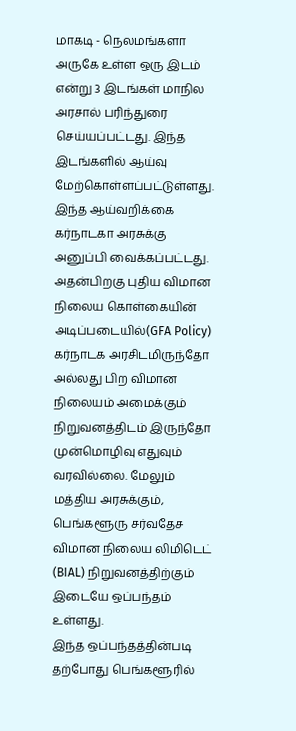மாகடி - நெலமங்களா அருகே உள்ள ஒரு இடம் என்று 3 இடங்கள் மாநில அரசால் பரிந்துரை செய்யப்பட்டது. இந்த இடங்களில் ஆய்வு மேற்கொள்ளப்பட்டுள்ளது.
இந்த ஆய்வறிக்கை கர்நாடகா அரசுக்கு அனுப்பி வைக்கப்பட்டது. அதன்பிறகு புதிய விமான நிலைய கொள்கையின் அடிப்படையில்(GFA Policy) கர்நாடக அரசிடமிருந்தோ அல்லது பிற விமான நிலையம் அமைக்கும் நிறுவனத்திடம் இருந்தோ முன்மொழிவு எதுவும் வரவில்லை. மேலும் மத்திய அரசுக்கும், பெங்களூரு சர்வதேச விமான நிலைய லிமிடெட் (BIAL) நிறுவனத்திற்கும் இடையே ஒப்பந்தம் உள்ளது.
இந்த ஒப்பந்தத்தின்படி தற்போது பெங்களூரில்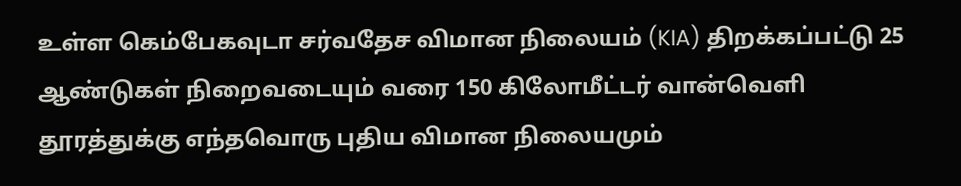உள்ள கெம்பேகவுடா சர்வதேச விமான நிலையம் (KIA) திறக்கப்பட்டு 25 ஆண்டுகள் நிறைவடையும் வரை 150 கிலோமீட்டர் வான்வெளி தூரத்துக்கு எந்தவொரு புதிய விமான நிலையமும்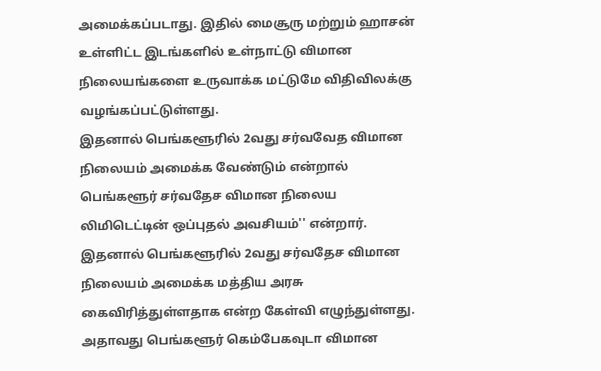அமைக்கப்படாது. இதில் மைசூரு மற்றும் ஹாசன் உள்ளிட்ட இடங்களில் உள்நாட்டு விமான நிலையங்களை உருவாக்க மட்டுமே விதிவிலக்கு வழங்கப்பட்டுள்ளது.
இதனால் பெங்களூரில் 2வது சர்வவேத விமான நிலையம் அமைக்க வேண்டும் என்றால் பெங்களூர் சர்வதேச விமான நிலைய லிமிடெட்டின் ஒப்புதல் அவசியம்'' என்றார். இதனால் பெங்களூரில் 2வது சர்வதேச விமான நிலையம் அமைக்க மத்திய அரசு கைவிரித்துள்ளதாக என்ற கேள்வி எழுந்துள்ளது. அதாவது பெங்களூர் கெம்பேகவுடா விமான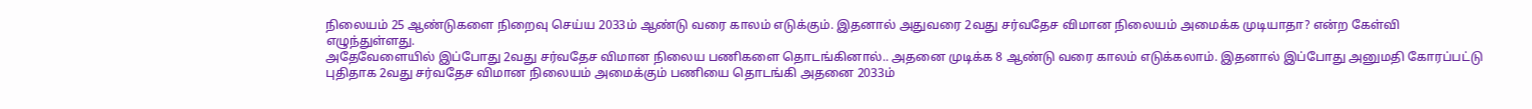நிலையம் 25 ஆண்டுகளை நிறைவு செய்ய 2033ம் ஆண்டு வரை காலம் எடுக்கும். இதனால் அதுவரை 2வது சர்வதேச விமான நிலையம் அமைக்க முடியாதா? என்ற கேள்வி எழுந்துள்ளது.
அதேவேளையில் இப்போது 2வது சர்வதேச விமான நிலைய பணிகளை தொடங்கினால்.. அதனை முடிக்க 8 ஆண்டு வரை காலம் எடுக்கலாம். இதனால் இப்போது அனுமதி கோரப்பட்டு புதிதாக 2வது சர்வதேச விமான நிலையம் அமைக்கும் பணியை தொடங்கி அதனை 2033ம்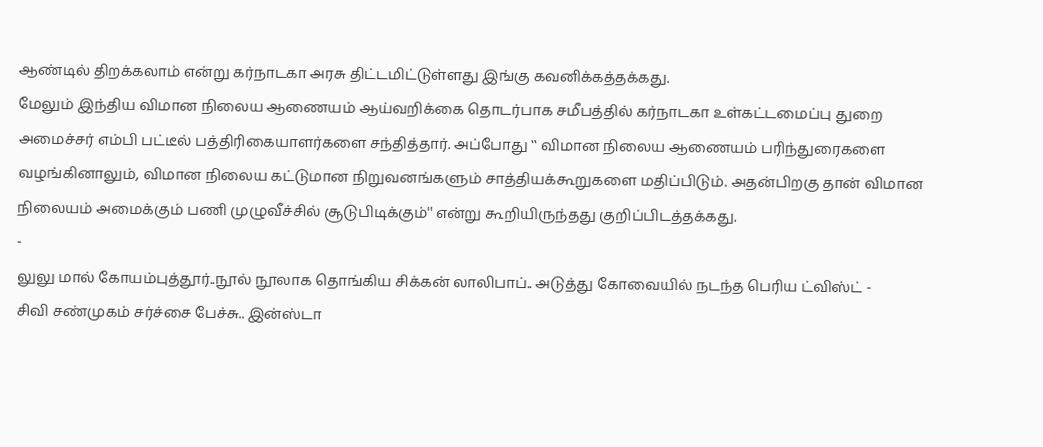ஆண்டில் திறக்கலாம் என்று கர்நாடகா அரசு திட்டமிட்டுள்ளது இங்கு கவனிக்கத்தக்கது.
மேலும் இந்திய விமான நிலைய ஆணையம் ஆய்வறிக்கை தொடர்பாக சமீபத்தில் கர்நாடகா உள்கட்டமைப்பு துறை அமைச்சர் எம்பி பட்டீல் பத்திரிகையாளர்களை சந்தித்தார். அப்போது ‛‛ விமான நிலைய ஆணையம் பரிந்துரைகளை வழங்கினாலும், விமான நிலைய கட்டுமான நிறுவனங்களும் சாத்தியக்கூறுகளை மதிப்பிடும். அதன்பிறகு தான் விமான நிலையம் அமைக்கும் பணி முழுவீச்சில் சூடுபிடிக்கும்'' என்று கூறியிருந்தது குறிப்பிடத்தக்கது.
-
லுலு மால் கோயம்புத்தூர்..நூல் நூலாக தொங்கிய சிக்கன் லாலிபாப்.. அடுத்து கோவையில் நடந்த பெரிய ட்விஸ்ட் -
சிவி சண்முகம் சர்ச்சை பேச்சு.. இன்ஸ்டா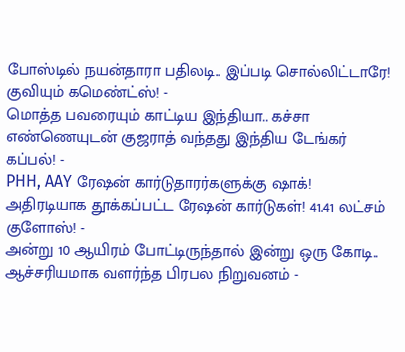போஸ்டில் நயன்தாரா பதிலடி.. இப்படி சொல்லிட்டாரே! குவியும் கமெண்ட்ஸ்! -
மொத்த பவரையும் காட்டிய இந்தியா.. கச்சா எண்ணெயுடன் குஜராத் வந்தது இந்திய டேங்கர் கப்பல்! -
PHH, AAY ரேஷன் கார்டுதாரர்களுக்கு ஷாக்! அதிரடியாக தூக்கப்பட்ட ரேஷன் கார்டுகள்! 41.41 லட்சம் குளோஸ்! -
அன்று 10 ஆயிரம் போட்டிருந்தால் இன்று ஒரு கோடி.. ஆச்சரியமாக வளர்ந்த பிரபல நிறுவனம் -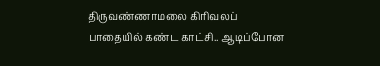திருவண்ணாமலை கிரிவலப் பாதையில் கண்ட காட்சி.. ஆடிப்போன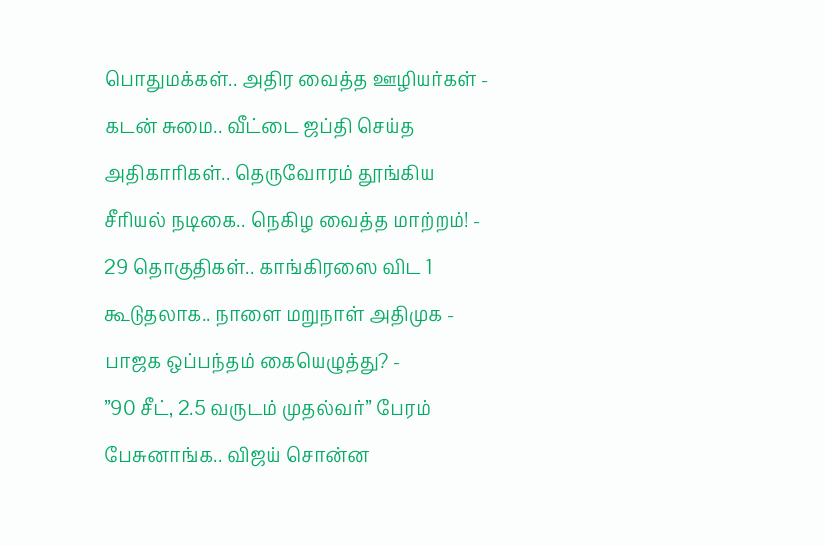பொதுமக்கள்.. அதிர வைத்த ஊழியர்கள் -
கடன் சுமை.. வீட்டை ஜப்தி செய்த அதிகாரிகள்.. தெருவோரம் தூங்கிய சீரியல் நடிகை.. நெகிழ வைத்த மாற்றம்! -
29 தொகுதிகள்.. காங்கிரஸை விட 1 கூடுதலாக.. நாளை மறுநாள் அதிமுக - பாஜக ஒப்பந்தம் கையெழுத்து? -
”90 சீட், 2.5 வருடம் முதல்வர்” பேரம் பேசுனாங்க.. விஜய் சொன்ன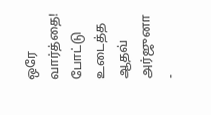ஒரே வார்த்தை! போட்டு உடைத்த ஆதவ் அர்ஜுனா -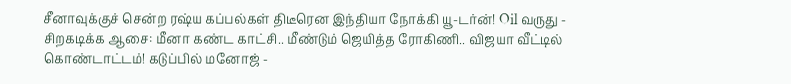சீனாவுக்குச் சென்ற ரஷ்ய கப்பல்கள் திடீரென இந்தியா நோக்கி யூ-டர்ன்! Oil வருது -
சிறகடிக்க ஆசை: மீனா கண்ட காட்சி.. மீண்டும் ஜெயித்த ரோகிணி.. விஜயா வீட்டில் கொண்டாட்டம்! கடுப்பில் மனோஜ் -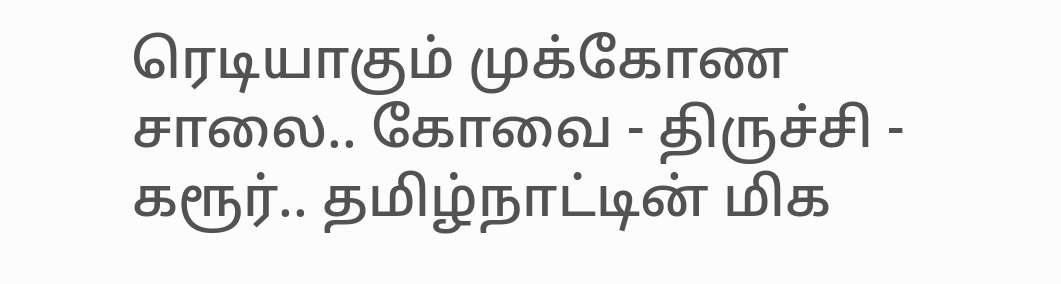ரெடியாகும் முக்கோண சாலை.. கோவை - திருச்சி - கரூர்.. தமிழ்நாட்டின் மிக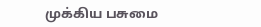முக்கிய பசுமை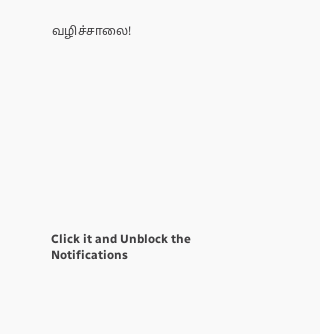வழிச்சாலை!












Click it and Unblock the Notifications